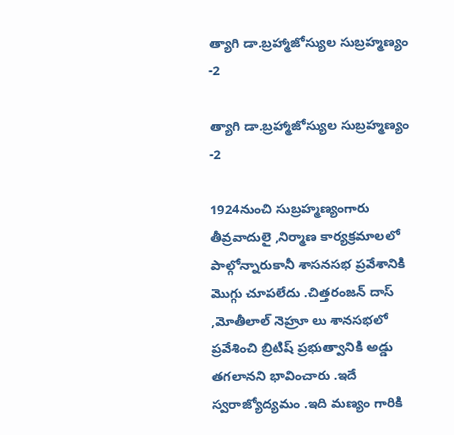త్యాగి డా.బ్రహ్మాజోస్యుల సుబ్రహ్మణ్యం -2

త్యాగి డా.బ్రహ్మాజోస్యుల సుబ్రహ్మణ్యం -2

1924నుంచి సుబ్రహ్మణ్యంగారు తీవ్రవాదులై ,నిర్మాణ కార్యక్రమాలలో పాల్గోన్నారుకానీ శాసనసభ ప్రవేశానికి మొగ్గు చూపలేదు .చిత్తరంజన్ దాస్ ,మోతీలాల్ నెహ్రూ లు శానసభలో ప్రవేశించి బ్రిటిష్ ప్రభుత్వానికి అడ్డు తగలానని భావించారు .ఇదే స్వరాజ్యోద్యమం .ఇది మణ్యం గారికి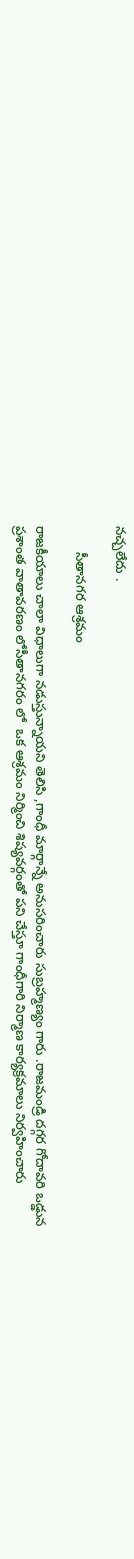నచ్చలేదు .

       సీతానగర ఆశ్రమం

రాజకీయాలు చాలా విధాలుగా నడుస్తున్నాయని తెలిసి ,గాంధీ మార్గాన్నే అనుసరించారు సుబ్రహ్మణ్యం గారు .రాజమండ్రి దగ్గర గోదావరి ఒడ్డున ప్రశాంత వాతావరణం లోసీతానగరం లో  ఒక ఆశ్రమం నిర్మించి శిష్యవర్గంతో పని చేస్తూ గాంధీగారి నిర్మాణ కార్యక్రమాలు నిర్వహించారు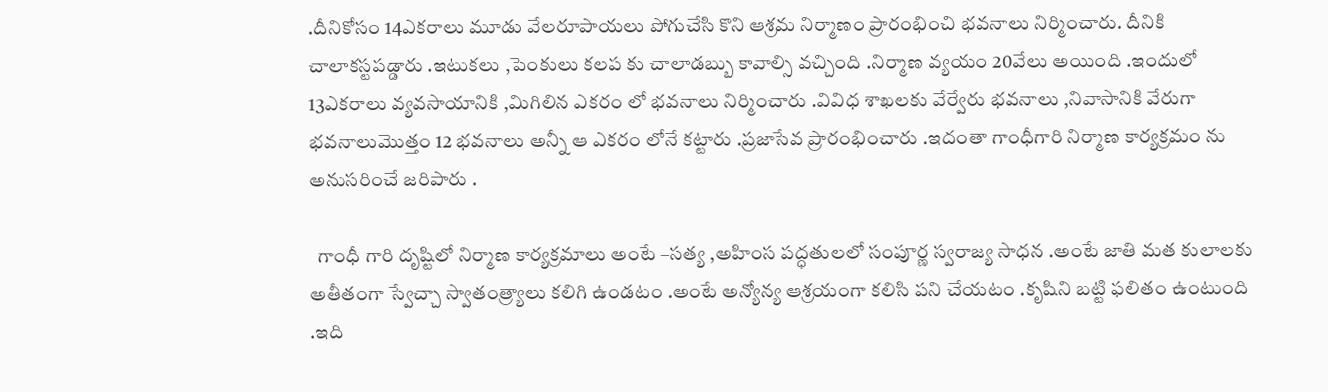.దీనికోసం 14ఎకరాలు మూడు వేలరూపాయలు పోగుచేసి కొని ఆశ్రమ నిర్మాణం ప్రారంభించి భవనాలు నిర్మించారు. దీనికి చాలాకస్టపడ్డారు .ఇటుకలు ,పెంకులు కలప కు చాలాడబ్బు కావాల్సి వచ్చింది .నిర్మాణ వ్యయం 20వేలు అయింది .ఇందులో 13ఎకరాలు వ్యవసాయానికి ,మిగిలిన ఎకరం లో భవనాలు నిర్మించారు .వివిధ శాఖలకు వేర్వేరు భవనాలు ,నివాసానికి వేరుగా భవనాలుమొత్తం 12 భవనాలు అన్నీ ఆ ఎకరం లోనే కట్టారు .ప్రజాసేవ ప్రారంభించారు .ఇదంతా గాంధీగారి నిర్మాణ కార్యక్రమం ను అనుసరించే జరిపారు .

  గాంధీ గారి దృష్టిలో నిర్మాణ కార్యక్రమాలు అంటే –సత్య ,అహింస పద్ధతులలో సంపూర్ణ స్వరాజ్య సాధన .అంటే జాతి మత కులాలకు అతీతంగా స్వేచ్చా స్వాతంత్ర్యాలు కలిగి ఉండటం .అంటే అన్యోన్య ఆశ్రయంగా కలిసి పని చేయటం .కృషిని బట్టి ఫలితం ఉంటుంది .ఇది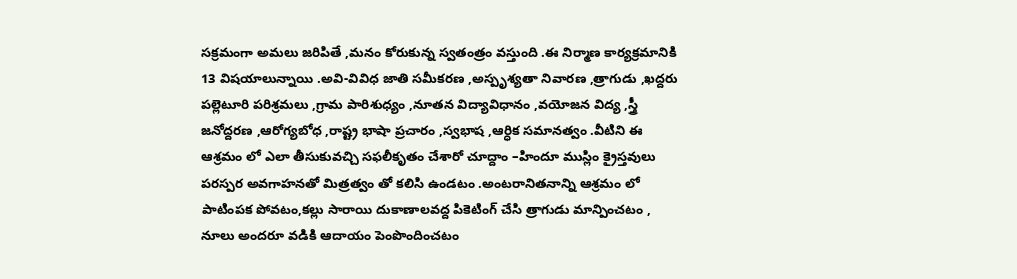సక్రమంగా అమలు జరిపితే ,మనం కోరుకున్న స్వతంత్రం వస్తుంది .ఈ నిర్మాణ కార్యక్రమానికి 13 విషయాలున్నాయి .అవి-వివిధ జాతి సమీకరణ ,అస్పృశ్యతా నివారణ ,త్రాగుడు ,ఖద్దరు పల్లెటూరి పరిశ్రమలు ,గ్రామ పారిశుధ్యం ,నూతన విద్యావిధానం ,వయోజన విద్య ,స్త్రీ జనోద్దరణ ,ఆరోగ్యబోధ ,రాష్ట్ర భాషా ప్రచారం ,స్వభాష ,ఆర్ధిక సమానత్వం .వీటిని ఈ ఆశ్రమం లో ఎలా తీసుకువచ్చి సఫలీకృతం చేశారో చూద్దాం –హిందూ ముస్లిం క్రైస్తవులు పరస్పర అవగాహనతో మిత్రత్వం తో కలిసి ఉండటం .అంటరానితనాన్ని ఆశ్రమం లో పాటింపక పోవటం,కల్లు సారాయి దుకాణాలవద్ద పికెటింగ్ చేసి త్రాగుడు మాన్పించటం , నూలు అందరూ వడికి ఆదాయం పెంపొందించటం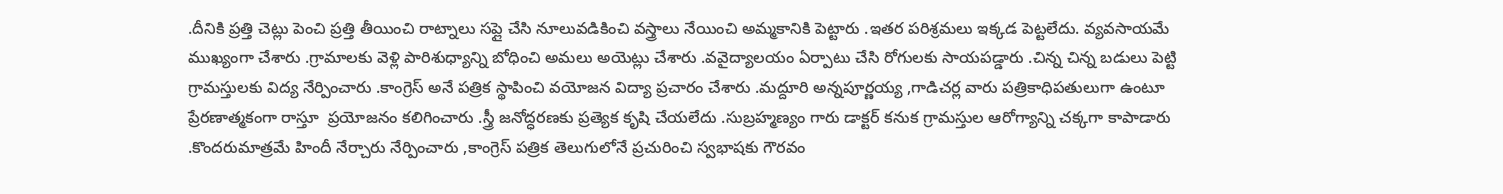.దీనికి ప్రత్తి చెట్లు పెంచి ప్రత్తి తీయించి రాట్నాలు సప్లై చేసి నూలువడికించి వస్త్రాలు నేయించి అమ్మకానికి పెట్టారు .ఇతర పరిశ్రమలు ఇక్కడ పెట్టలేదు. వ్యవసాయమే ముఖ్యంగా చేశారు .గ్రామాలకు వెళ్లి పారిశుధ్యాన్ని బోధించి అమలు అయెట్లు చేశారు .వవైద్యాలయం ఏర్పాటు చేసి రోగులకు సాయపడ్డారు .చిన్న చిన్న బడులు పెట్టి గ్రామస్తులకు విద్య నేర్పించారు .కాంగ్రెస్ అనే పత్రిక స్థాపించి వయోజన విద్యా ప్రచారం చేశారు .మద్దూరి అన్నపూర్ణయ్య ,గాడిచర్ల వారు పత్రికాధిపతులుగా ఉంటూ ప్రేరణాత్మకంగా రాస్తూ  ప్రయోజనం కలిగించారు .స్త్రీ జనోద్ధరణకు ప్రత్యెక కృషి చేయలేదు .సుబ్రహ్మణ్యం గారు డాక్టర్ కనుక గ్రామస్తుల ఆరోగ్యాన్ని చక్కగా కాపాడారు .కొందరుమాత్రమే హిందీ నేర్చారు నేర్పించారు ,కాంగ్రెస్ పత్రిక తెలుగులోనే ప్రచురించి స్వభాషకు గౌరవం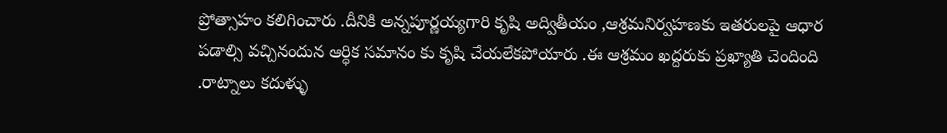ప్రోత్సాహం కలిగించారు .దీనికి అన్నపూర్ణయ్యగారి కృషి అద్వితీయం ,ఆశ్రమనిర్వహణకు ఇతరులపై ఆధార పడాల్సి వచ్చినందున ఆర్ధిక సమానం కు కృషి చేయలేకపోయారు .ఈ ఆశ్రమం ఖద్దరుకు ప్రఖ్యాతి చెందింది .రాట్నాలు కదుళ్ళు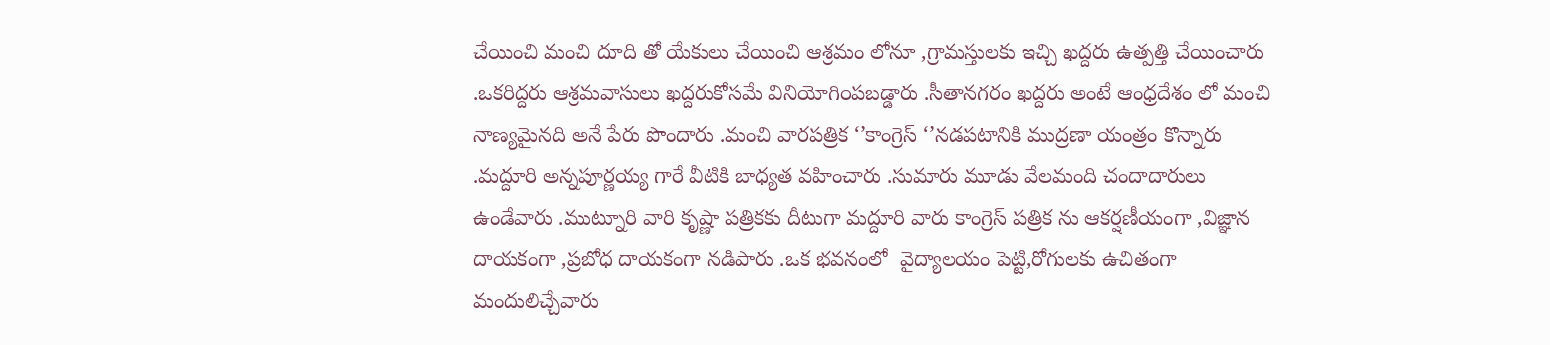చేయించి మంచి దూది తో యేకులు చేయించి ఆశ్రమం లోనూ ,గ్రామస్తులకు ఇచ్చి ఖద్దరు ఉత్పత్తి చేయించారు .ఒకరిద్దరు ఆశ్రమవాసులు ఖద్దరుకోసమే వినియోగి౦పబడ్డారు .సీతానగరం ఖద్దరు అంటే ఆంధ్రదేశం లో మంచి నాణ్యమైనది అనే పేరు పొందారు .మంచి వారపత్రిక ‘’కాంగ్రెస్ ‘’నడపటానికి ముద్రణా యంత్రం కొన్నారు .మద్దూరి అన్నపూర్ణయ్య గారే వీటికి బాధ్యత వహించారు .సుమారు మూడు వేలమంది చందాదారులు ఉండేవారు .ముట్నూరి వారి కృష్ణా పత్రికకు దీటుగా మద్దూరి వారు కాంగ్రెస్ పత్రిక ను ఆకర్షణీయంగా ,విజ్ఞాన దాయకంగా ,ప్రబోధ దాయకంగా నడిపారు .ఒక భవనంలో  వైద్యాలయం పెట్టి,రోగులకు ఉచితంగా మందులిచ్చేవారు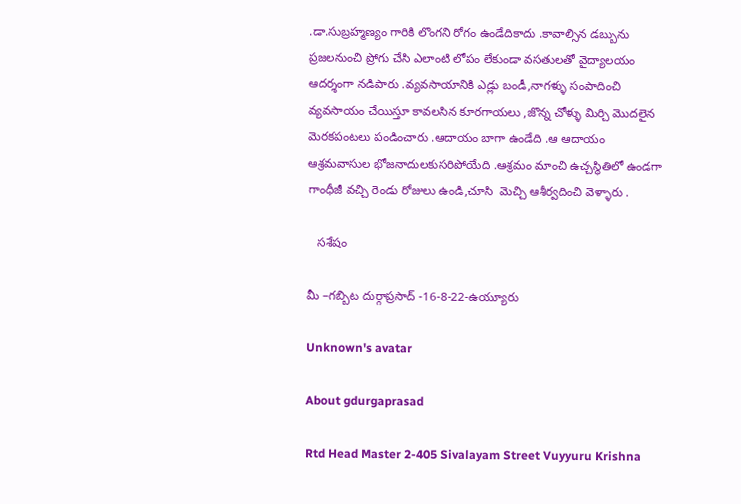.డా.సుబ్రహ్మణ్యం గారికి లొంగని రోగం ఉండేదికాదు .కావాల్సిన డబ్బును ప్రజలనుంచి ప్రోగు చేసి ఎలాంటి లోపం లేకుండా వసతులతో వైద్యాలయం ఆదర్శంగా నడిపారు .వ్యవసాయానికి ఎడ్లు బండీ,నాగళ్ళు సంపాదించి వ్యవసాయం చేయిస్తూ కావలసిన కూరగాయలు ,జొన్న చోళ్ళు మిర్చి మొదలైన మెరకపంటలు పండించారు .ఆదాయం బాగా ఉండేది .ఆ ఆదాయం ఆశ్రమవాసుల భోజనాదులకుసరిపోయేది .ఆశ్రమం మాంచి ఉచ్చస్థితిలో ఉండగా గాంధీజీ వచ్చి రెండు రోజులు ఉండి,చూసి  మెచ్చి ఆశీర్వదించి వెళ్ళారు .

   సశేషం

మీ –గబ్బిట దుర్గాప్రసాద్ -16-8-22-ఉయ్యూరు

Unknown's avatar

About gdurgaprasad

Rtd Head Master 2-405 Sivalayam Street Vuyyuru Krishna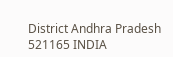District Andhra Pradesh 521165 INDIA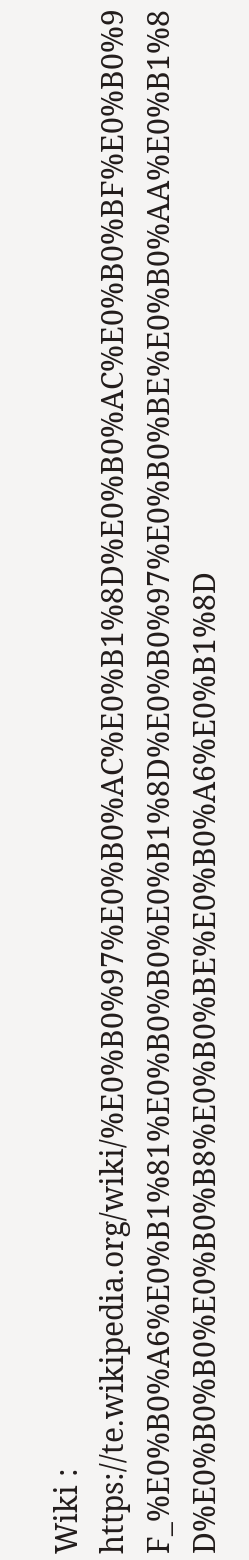Wiki : https://te.wikipedia.org/wiki/%E0%B0%97%E0%B0%AC%E0%B1%8D%E0%B0%AC%E0%B0%BF%E0%B0%9F_%E0%B0%A6%E0%B1%81%E0%B0%B0%E0%B1%8D%E0%B0%97%E0%B0%BE%E0%B0%AA%E0%B1%8D%E0%B0%B0%E0%B0%B8%E0%B0%BE%E0%B0%A6%E0%B1%8D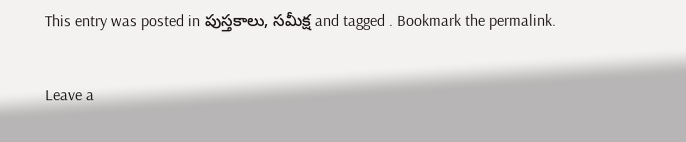This entry was posted in పుస్తకాలు, సమీక్ష and tagged . Bookmark the permalink.

Leave a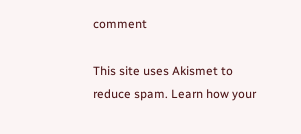comment

This site uses Akismet to reduce spam. Learn how your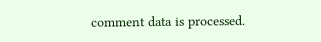comment data is processed.